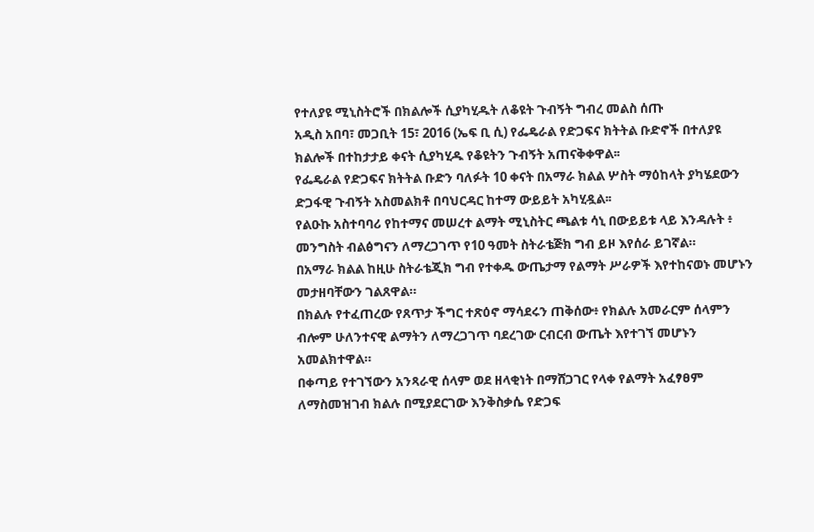የተለያዩ ሚኒስትሮች በክልሎች ሲያካሂዱት ለቆዩት ጉብኝት ግብረ መልስ ሰጡ
አዲስ አበባ፣ መጋቢት 15፣ 2016 (ኤፍ ቢ ሲ) የፌዴራል የድጋፍና ክትትል ቡድኖች በተለያዩ ክልሎች በተከታታይ ቀናት ሲያካሂዱ የቆዩትን ጉብኝት አጠናቅቀዋል፡፡
የፌዴራል የድጋፍና ክትትል ቡድን ባለፉት 10 ቀናት በአማራ ክልል ሦስት ማዕከላት ያካሄደውን ድጋፋዊ ጉብኝት አስመልክቶ በባህርዳር ከተማ ውይይት አካሂዷል፡፡
የልዑኩ አስተባባሪ የከተማና መሠረተ ልማት ሚኒስትር ጫልቱ ሳኒ በውይይቱ ላይ እንዳሉት ፥ መንግስት ብልፅግናን ለማረጋገጥ የ10 ዓመት ስትራቴጅክ ግብ ይዞ እየሰራ ይገኛል።
በአማራ ክልል ከዚሁ ስትራቴጂክ ግብ የተቀዱ ውጤታማ የልማት ሥራዎች እየተከናወኑ መሆኑን መታዘባቸውን ገልጸዋል።
በክልሉ የተፈጠረው የጸጥታ ችግር ተጽዕኖ ማሳደሩን ጠቅሰው፥ የክልሉ አመራርም ሰላምን ብሎም ሁለንተናዊ ልማትን ለማረጋገጥ ባደረገው ርብርብ ውጤት እየተገኘ መሆኑን አመልክተዋል።
በቀጣይ የተገኘውን አንጻራዊ ሰላም ወደ ዘላቂነት በማሸጋገር የላቀ የልማት አፈፃፀም ለማስመዝገብ ክልሉ በሚያደርገው እንቅስቃሴ የድጋፍ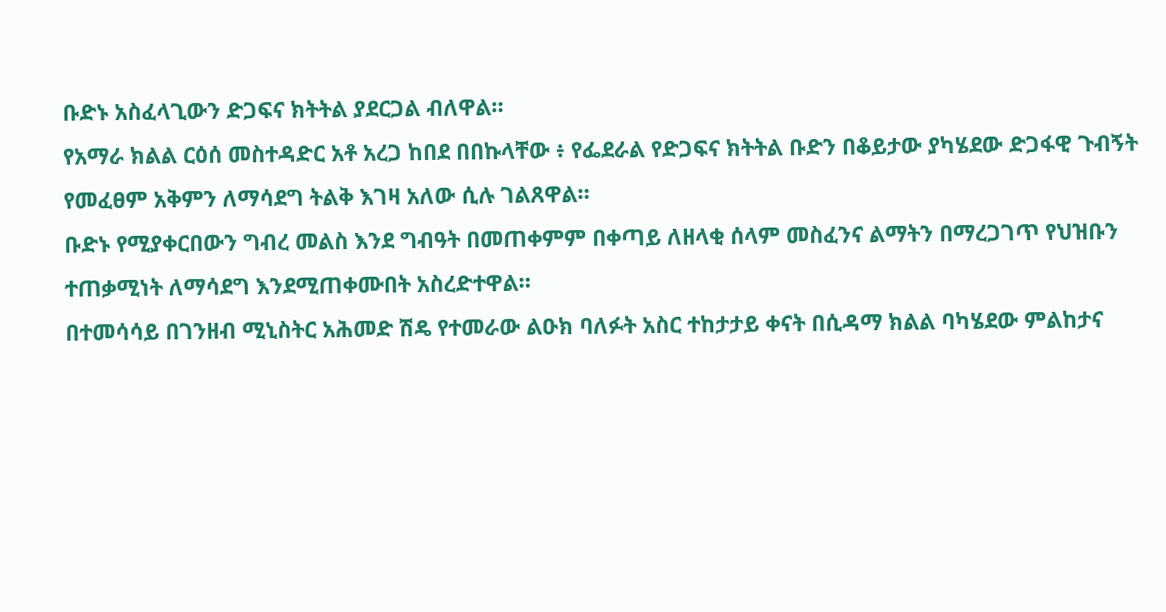ቡድኑ አስፈላጊውን ድጋፍና ክትትል ያደርጋል ብለዋል።
የአማራ ክልል ርዕሰ መስተዳድር አቶ አረጋ ከበደ በበኩላቸው ፥ የፌደራል የድጋፍና ክትትል ቡድን በቆይታው ያካሄደው ድጋፋዊ ጉብኝት የመፈፀም አቅምን ለማሳደግ ትልቅ እገዛ አለው ሲሉ ገልጸዋል።
ቡድኑ የሚያቀርበውን ግብረ መልስ እንደ ግብዓት በመጠቀምም በቀጣይ ለዘላቂ ሰላም መስፈንና ልማትን በማረጋገጥ የህዝቡን ተጠቃሚነት ለማሳደግ እንደሚጠቀሙበት አስረድተዋል።
በተመሳሳይ በገንዘብ ሚኒስትር አሕመድ ሽዴ የተመራው ልዑክ ባለፉት አስር ተከታታይ ቀናት በሲዳማ ክልል ባካሄደው ምልከታና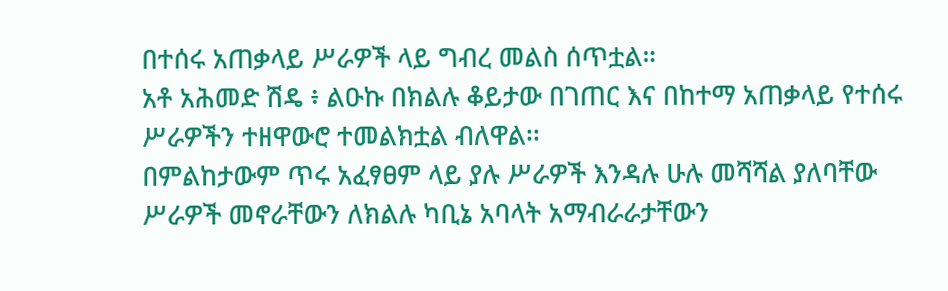በተሰሩ አጠቃላይ ሥራዎች ላይ ግብረ መልስ ሰጥቷል።
አቶ አሕመድ ሽዴ ፥ ልዑኩ በክልሉ ቆይታው በገጠር እና በከተማ አጠቃላይ የተሰሩ ሥራዎችን ተዘዋውሮ ተመልክቷል ብለዋል፡፡
በምልከታውም ጥሩ አፈፃፀም ላይ ያሉ ሥራዎች እንዳሉ ሁሉ መሻሻል ያለባቸው ሥራዎች መኖራቸውን ለክልሉ ካቢኔ አባላት አማብራራታቸውን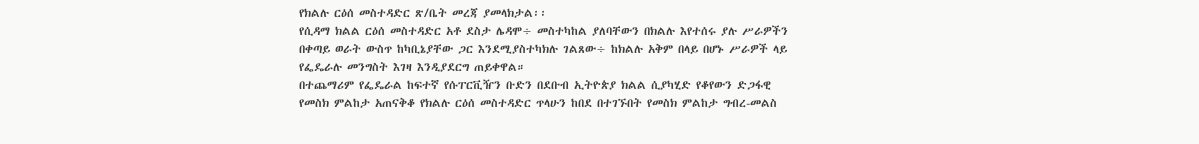የክልሉ ርዕሰ መስተዳድር ጽ/ቤት መረጃ ያመላክታል፡፡
የሲዳማ ክልል ርዕሰ መስተዳድር አቶ ደስታ ሌዳሞ÷ መስተካከል ያለባቸውን በክልሉ እየተሰሩ ያሉ ሥራዎችን በቀጣይ ወራት ውስጥ ከካቢኔያቸው ጋር እንደሚያስተካክሉ ገልጸው÷ ከክልሉ አቅም በላይ በሆኑ ሥራዎች ላይ የፌዴራሉ መንግስት እገዛ እንዲያደርግ ጠይቀዋል።
በተጨማሪም የፌዴራል ከፍተኛ የሱፐርቪዥን ቡድን በደቡብ ኢትዮጵያ ክልል ሲያካሂድ የቆየውን ድጋፋዊ የመስክ ምልከታ አጠናቅቆ የክልሉ ርዕሰ መስተዳድር ጥላሁን ከበደ በተገኙበት የመስክ ምልከታ ግብረ-መልስ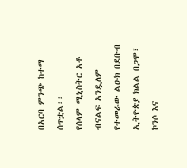በአርባ ምንጭ ከተማ ሰጥቷል፡፡
የሰላም ሚኒስትር አቶ ብናልፍ አንዷለም የተመራው ልዑክ በደቡብ ኢትዮጵያ ክልል በጋሞ፣ ኮንሶ እና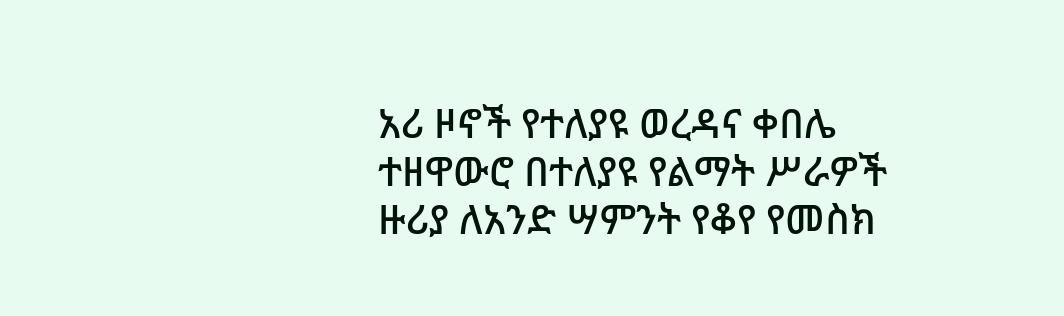አሪ ዞኖች የተለያዩ ወረዳና ቀበሌ ተዘዋውሮ በተለያዩ የልማት ሥራዎች ዙሪያ ለአንድ ሣምንት የቆየ የመስክ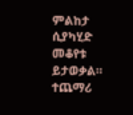ምልከታ ሲያካሂድ መቆየቱ ይታወቃል።
ተጨማሪ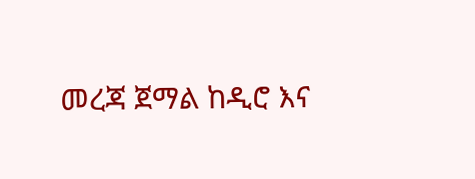መረጃ ጀማል ከዲሮ እና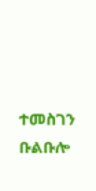ተመስገን ቡልቡሎ